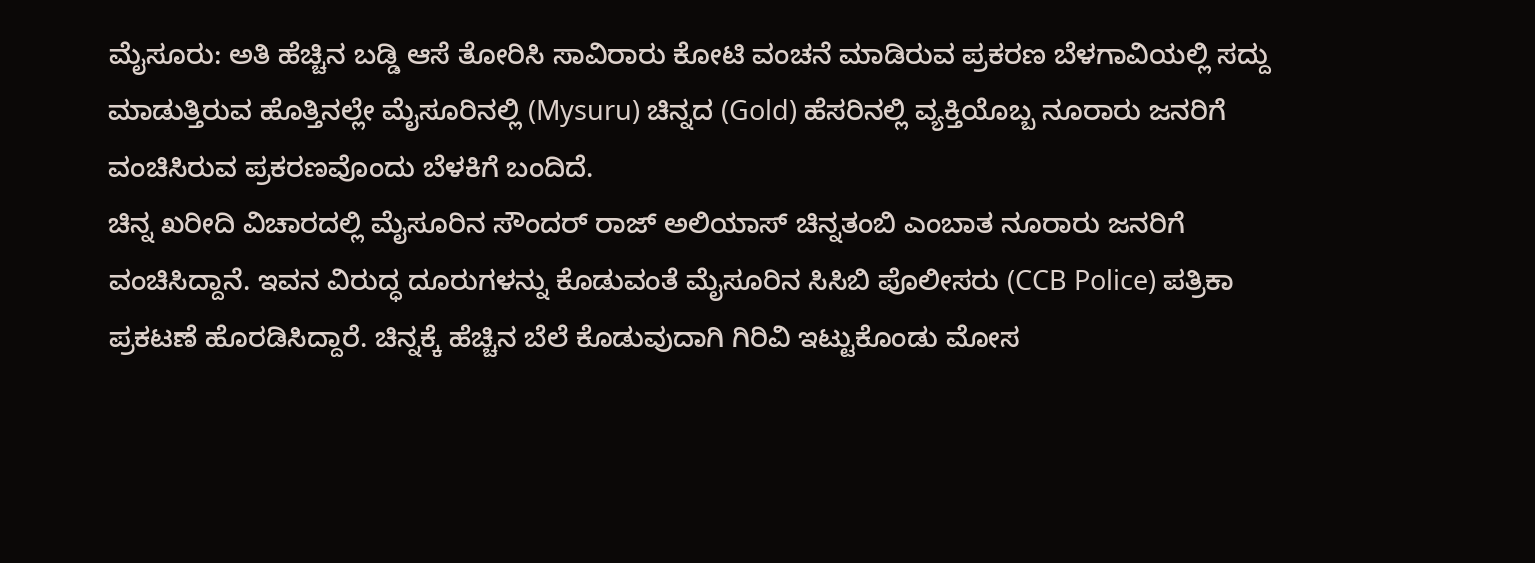ಮೈಸೂರು: ಅತಿ ಹೆಚ್ಚಿನ ಬಡ್ಡಿ ಆಸೆ ತೋರಿಸಿ ಸಾವಿರಾರು ಕೋಟಿ ವಂಚನೆ ಮಾಡಿರುವ ಪ್ರಕರಣ ಬೆಳಗಾವಿಯಲ್ಲಿ ಸದ್ದು ಮಾಡುತ್ತಿರುವ ಹೊತ್ತಿನಲ್ಲೇ ಮೈಸೂರಿನಲ್ಲಿ (Mysuru) ಚಿನ್ನದ (Gold) ಹೆಸರಿನಲ್ಲಿ ವ್ಯಕ್ತಿಯೊಬ್ಬ ನೂರಾರು ಜನರಿಗೆ ವಂಚಿಸಿರುವ ಪ್ರಕರಣವೊಂದು ಬೆಳಕಿಗೆ ಬಂದಿದೆ.
ಚಿನ್ನ ಖರೀದಿ ವಿಚಾರದಲ್ಲಿ ಮೈಸೂರಿನ ಸೌಂದರ್ ರಾಜ್ ಅಲಿಯಾಸ್ ಚಿನ್ನತಂಬಿ ಎಂಬಾತ ನೂರಾರು ಜನರಿಗೆ ವಂಚಿಸಿದ್ದಾನೆ. ಇವನ ವಿರುದ್ಧ ದೂರುಗಳನ್ನು ಕೊಡುವಂತೆ ಮೈಸೂರಿನ ಸಿಸಿಬಿ ಪೊಲೀಸರು (CCB Police) ಪತ್ರಿಕಾ ಪ್ರಕಟಣೆ ಹೊರಡಿಸಿದ್ದಾರೆ. ಚಿನ್ನಕ್ಕೆ ಹೆಚ್ಚಿನ ಬೆಲೆ ಕೊಡುವುದಾಗಿ ಗಿರಿವಿ ಇಟ್ಟುಕೊಂಡು ಮೋಸ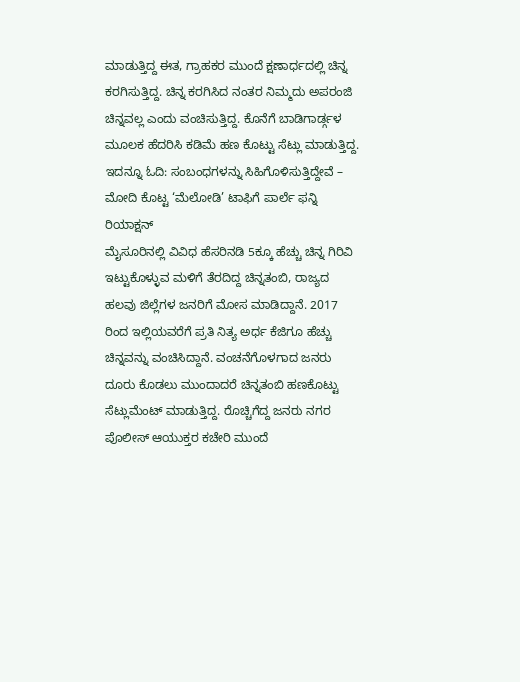ಮಾಡುತ್ತಿದ್ದ ಈತ, ಗ್ರಾಹಕರ ಮುಂದೆ ಕ್ಷಣಾರ್ಧದಲ್ಲಿ ಚಿನ್ನ ಕರಗಿಸುತ್ತಿದ್ದ. ಚಿನ್ನ ಕರಗಿಸಿದ ನಂತರ ನಿಮ್ಮದು ಅಪರಂಜಿ ಚಿನ್ನವಲ್ಲ ಎಂದು ವಂಚಿಸುತ್ತಿದ್ದ. ಕೊನೆಗೆ ಬಾಡಿಗಾರ್ಡ್ಗಳ ಮೂಲಕ ಹೆದರಿಸಿ ಕಡಿಮೆ ಹಣ ಕೊಟ್ಟು ಸೆಟ್ಲು ಮಾಡುತ್ತಿದ್ದ. ಇದನ್ನೂ ಓದಿ: ಸಂಬಂಧಗಳನ್ನು ಸಿಹಿಗೊಳಿಸುತ್ತಿದ್ದೇವೆ – ಮೋದಿ ಕೊಟ್ಟ ‘ಮೆಲೋಡಿ’ ಟಾಫಿಗೆ ಪಾರ್ಲೆ ಫನ್ನಿ ರಿಯಾಕ್ಷನ್
ಮೈಸೂರಿನಲ್ಲಿ ವಿವಿಧ ಹೆಸರಿನಡಿ 5ಕ್ಕೂ ಹೆಚ್ಚು ಚಿನ್ನ ಗಿರಿವಿ ಇಟ್ಟುಕೊಳ್ಳುವ ಮಳಿಗೆ ತೆರದಿದ್ದ ಚಿನ್ನತಂಬಿ, ರಾಜ್ಯದ ಹಲವು ಜಿಲ್ಲೆಗಳ ಜನರಿಗೆ ಮೋಸ ಮಾಡಿದ್ದಾನೆ. 2017 ರಿಂದ ಇಲ್ಲಿಯವರೆಗೆ ಪ್ರತಿ ನಿತ್ಯ ಅರ್ಧ ಕೆಜಿಗೂ ಹೆಚ್ಚು ಚಿನ್ನವನ್ನು ವಂಚಿಸಿದ್ದಾನೆ. ವಂಚನೆಗೊಳಗಾದ ಜನರು ದೂರು ಕೊಡಲು ಮುಂದಾದರೆ ಚಿನ್ನತಂಬಿ ಹಣಕೊಟ್ಟು ಸೆಟ್ಲುಮೆಂಟ್ ಮಾಡುತ್ತಿದ್ದ. ರೊಚ್ಚಿಗೆದ್ದ ಜನರು ನಗರ ಪೊಲೀಸ್ ಆಯುಕ್ತರ ಕಚೇರಿ ಮುಂದೆ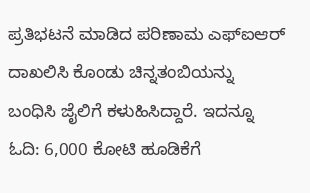ಪ್ರತಿಭಟನೆ ಮಾಡಿದ ಪರಿಣಾಮ ಎಫ್ಐಆರ್ ದಾಖಲಿಸಿ ಕೊಂಡು ಚಿನ್ನತಂಬಿಯನ್ನು ಬಂಧಿಸಿ ಜೈಲಿಗೆ ಕಳುಹಿಸಿದ್ದಾರೆ. ಇದನ್ನೂ ಓದಿ: 6,000 ಕೋಟಿ ಹೂಡಿಕೆಗೆ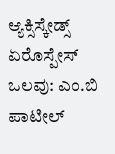ಆ್ಯಕ್ಸಿಸ್ಕೇಡ್ಸ್ ಏರೊಸ್ಪೇಸ್ ಒಲವು: ಎಂ.ಬಿ ಪಾಟೀಲ್